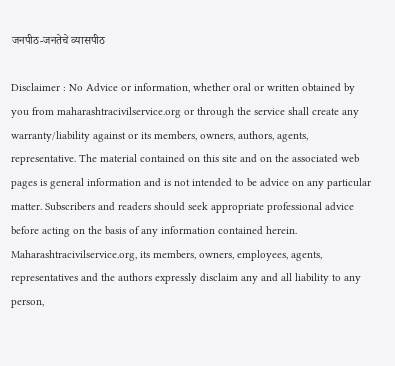जनपीठ-जनतेचे व्यासपीठ

Disclaimer : No Advice or information, whether oral or written obtained by you from maharashtracivilservice.org or through the service shall create any warranty/liability against or its members, owners, authors, agents, representative. The material contained on this site and on the associated web pages is general information and is not intended to be advice on any particular matter. Subscribers and readers should seek appropriate professional advice before acting on the basis of any information contained herein. Maharashtracivilservice.org, its members, owners, employees, agents, representatives and the authors expressly disclaim any and all liability to any person,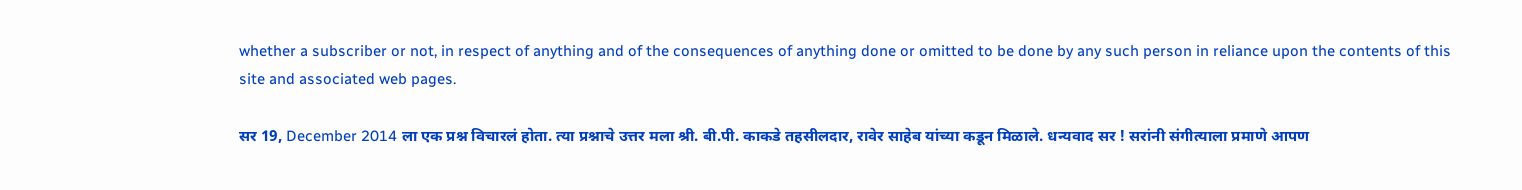whether a subscriber or not, in respect of anything and of the consequences of anything done or omitted to be done by any such person in reliance upon the contents of this site and associated web pages.

सर 19, December 2014 ला एक प्रश्न विचारलं होता. त्या प्रश्नाचे उत्तर मला श्री. बी.पी. काकडे तहसीलदार, रावेर साहेब यांच्या कडून मिळाले. धन्यवाद सर ! सरांनी संगीत्याला प्रमाणे आपण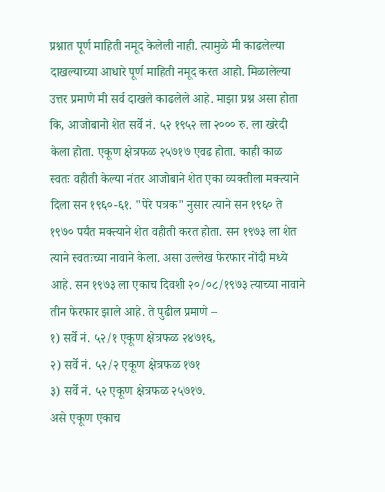प्रश्नात पूर्ण माहिती नमूद केलेली नाही. त्यामुळे मी काढलेल्या दाखल्याच्या आधारे पूर्ण माहिती नमूद करत आहो. मिळालेल्या उत्तर प्रमाणे मी सर्व दाखले काढलेले आहे. माझा प्रश्न असा होता कि, आजोबानो शेत सर्वे नं. ५२ १९५२ ला २००० रु. ला खरेदी केला होता. एकूण क्षेत्रफळ २५७१७ एवढ होता. काही काळ स्वतः वहीती केल्या नंतर आजोबाने शेत एका व्यक्तीला मक्त्याने दिला सन १९६०-६१. "पेरे पत्रक" नुसार त्याने सन १९६० ते १९७० पर्यंत मक्त्याने शेत वहीती करत होता. सन १९७३ ला शेत त्याने स्वतःच्या नावाने केला. असा उल्लेख फेरफार नोंदी मध्ये आहे. सन १९७३ ला एकाच दिवशी २०/०८/१९७३ त्याच्या नावाने तीन फेरफार झाले आहे. ते पुढील प्रमाणे –
१) सर्वे नं. ५२/१ एकूण क्षेत्रफळ २४७१६,
२) सर्वे नं. ५२/२ एकूण क्षेत्रफळ १७१
३) सर्वे नं. ५२ एकूण क्षेत्रफळ २५७१७.
असे एकूण एकाच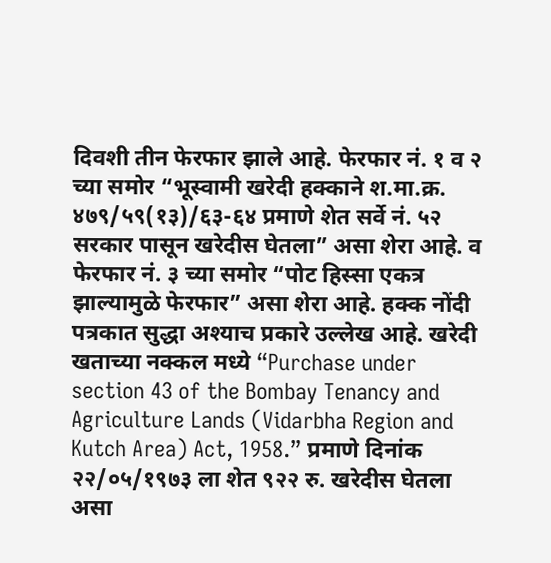दिवशी तीन फेरफार झाले आहे. फेरफार नं. १ व २ च्या समोर “भूस्वामी खरेदी हक्काने श.मा.क्र. ४७९/५९(१३)/६३-६४ प्रमाणे शेत सर्वे नं. ५२ सरकार पासून खरेदीस घेतला” असा शेरा आहे. व फेरफार नं. ३ च्या समोर “पोट हिस्सा एकत्र झाल्यामुळे फेरफार” असा शेरा आहे. हक्क नोंदी पत्रकात सुद्धा अश्याच प्रकारे उल्लेख आहे. खरेदी खताच्या नक्कल मध्ये “Purchase under section 43 of the Bombay Tenancy and Agriculture Lands (Vidarbha Region and Kutch Area) Act, 1958.” प्रमाणे दिनांक २२/०५/१९७३ ला शेत ९२२ रु. खरेदीस घेतला असा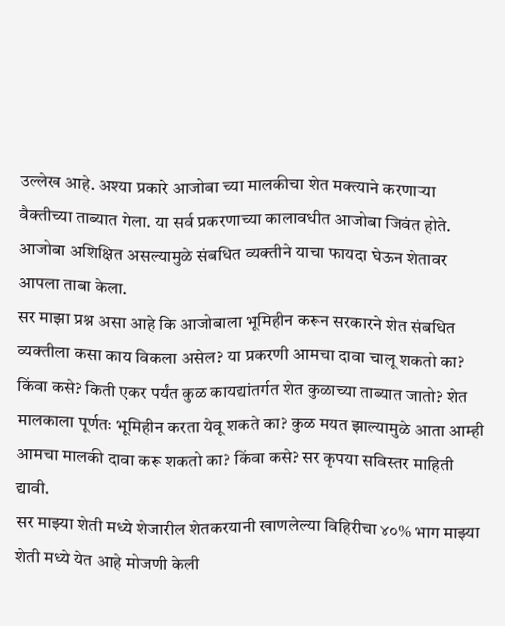उल्लेख आहे. अश्या प्रकारे आजोबा च्या मालकीचा शेत मक्त्याने करणाऱ्या वैक्तीच्या ताब्यात गेला. या सर्व प्रकरणाच्या कालावधीत आजोबा जिवंत होते. आजोबा अशिक्षित असल्यामुळे संबधित व्यक्तीने याचा फायदा घेऊन शेतावर आपला ताबा केला.
सर माझा प्रश्न असा आहे कि आजोबाला भूमिहीन करून सरकारने शेत संबधित व्यक्तीला कसा काय विकला असेल? या प्रकरणी आमचा दावा चालू शकतो का? किंवा कसे? किती एकर पर्यंत कुळ कायद्यांतर्गत शेत कुळाच्या ताब्यात जातो? शेत मालकाला पूर्णतः भूमिहीन करता येवू शकते का? कुळ मयत झाल्यामुळे आता आम्ही आमचा मालकी दावा करू शकतो का? किंवा कसे? सर कृपया सविस्तर माहिती द्यावी.
सर माझ्या शेती मध्ये शेजारील शेतकरयानी खाणलेल्या विहिरीचा ४०% भाग माझ्या शेती मध्ये येत आहे मोजणी केली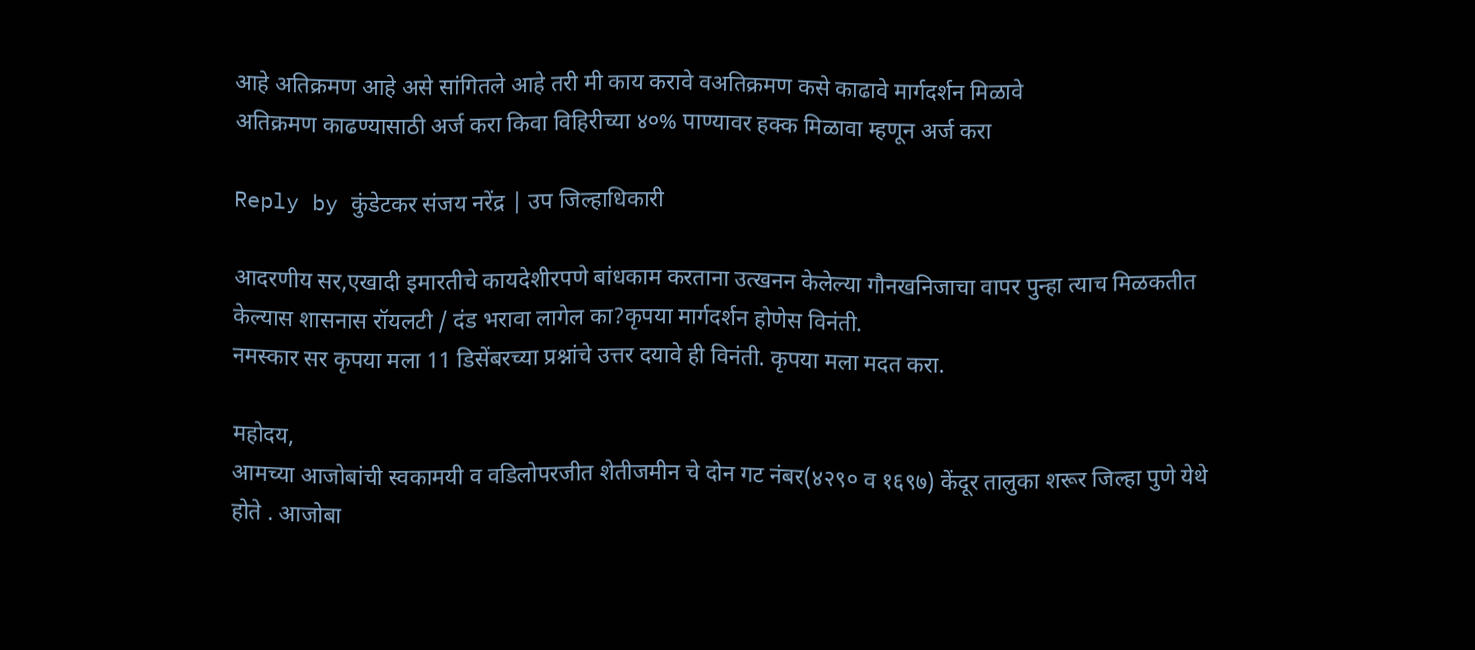आहे अतिक्रमण आहे असे सांगितले आहे तरी मी काय करावे वअतिक्रमण कसे काढावे मार्गदर्शन मिळावे
अतिक्रमण काढण्यासाठी अर्ज करा किवा विहिरीच्या ४०% पाण्यावर हक्क मिळावा म्हणून अर्ज करा

Reply by कुंडेटकर संजय नरेंद्र | उप जिल्हाधिकारी

आदरणीय सर,एखादी इमारतीचे कायदेशीरपणे बांधकाम करताना उत्खनन केलेल्या गौनखनिजाचा वापर पुन्हा त्याच मिळकतीत केल्यास शासनास रॉयलटी / दंड भरावा लागेल का?कृपया मार्गदर्शन होणेस विनंती.
नमस्कार सर कृपया मला 11 डिसेंबरच्या प्रश्नांचे उत्तर दयावे ही विनंती. कृपया मला मदत करा.

महोदय,
आमच्या आजोबांची स्वकामयी व वडिलोपरजीत शेतीजमीन चे दोन गट नंबर(४२९० व १६९७) केंदूर तालुका शरूर जिल्हा पुणे येथे होते . आजोबा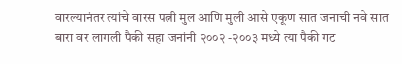वारल्यानंतर त्यांचे वारस पत्नी मुल आणि मुली आसे एकूण सात जनाची नवे सात बारा वर लागली पैकी सहा जनांनी २००२ -२००३ मध्ये त्या पैकी गट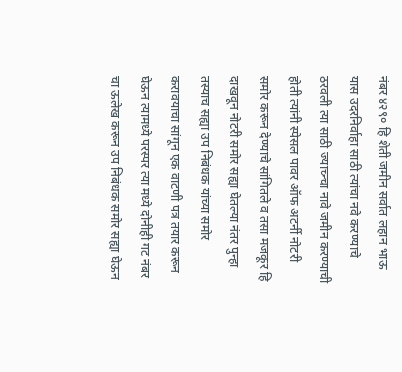नंबर ४२९० हि शेती जमीन सर्वात लहान भाऊ यास उदरनिर्वाहा साठी त्यांचा नवे करण्याचे ठरवली त्या साठी ज्याच्न्चा नावे जमीन करण्याची होती त्यांनी स्पेसल पावर ऑफ अटर्नी नोटरी समोर करून देण्याचे सांगितले व तसा मजकूर हि दाखवून नोटरी समोर सह्या घेतल्या नंतर पुन्हा तस्याच सह्या उप निबंधक यांच्या समोर करावयाचा सांगून एक वाटणी पत्र तयार करून घेऊन त्यामध्ये परस्पर त्या मध्ये दोनीही गट नंबर चा ऊलेख करून उप निबंधक समोर सह्या घेऊन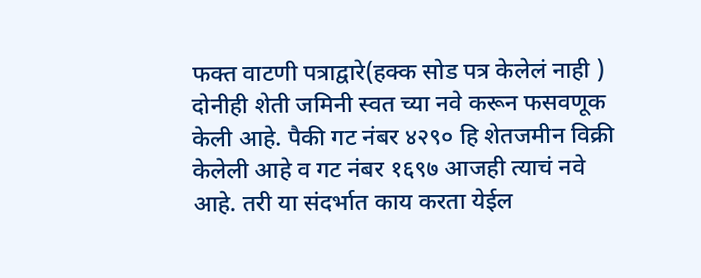फक्त वाटणी पत्राद्वारे(हक्क सोड पत्र केलेलं नाही ) दोनीही शेती जमिनी स्वत च्या नवे करून फसवणूक केली आहे. पैकी गट नंबर ४२९० हि शेतजमीन विक्री केलेली आहे व गट नंबर १६९७ आजही त्याचं नवे आहे. तरी या संदर्भात काय करता येईल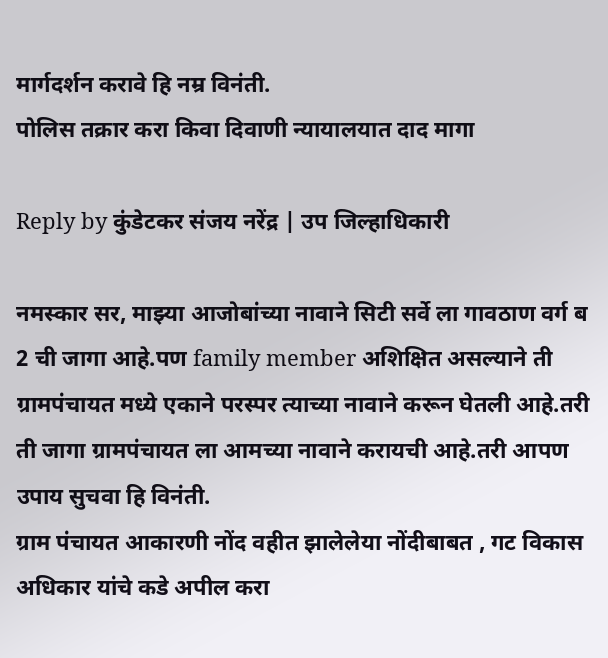मार्गदर्शन करावे हि नम्र विनंती.
पोलिस तक्रार करा किवा दिवाणी न्यायालयात दाद मागा

Reply by कुंडेटकर संजय नरेंद्र | उप जिल्हाधिकारी

नमस्कार सर, माझ्या आजोबांच्या नावाने सिटी सर्वे ला गावठाण वर्ग ब 2 ची जागा आहे.पण family member अशिक्षित असल्याने ती ग्रामपंचायत मध्ये एकाने परस्पर त्याच्या नावाने करून घेतली आहे.तरी ती जागा ग्रामपंचायत ला आमच्या नावाने करायची आहे.तरी आपण उपाय सुचवा हि विनंती.
ग्राम पंचायत आकारणी नोंद वहीत झालेलेया नोंदीबाबत , गट विकास अधिकार यांचे कडे अपील करा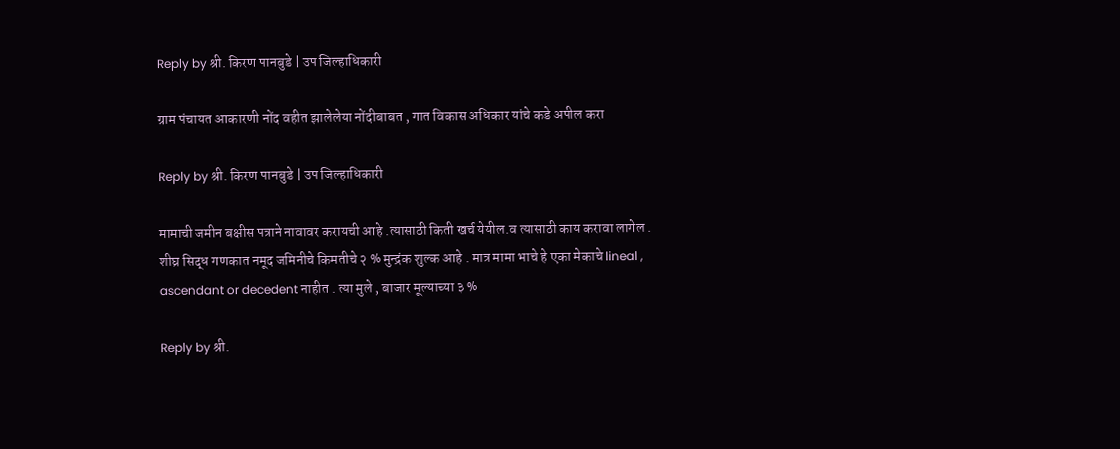Reply by श्री. किरण पानबुडे | उप जिल्हाधिकारी

ग्राम पंचायत आकारणी नोंद वहीत झालेलेया नोंदीबाबत , गात विकास अधिकार यांचे कडे अपील करा

Reply by श्री. किरण पानबुडे | उप जिल्हाधिकारी

मामाची जमीन बक्षीस पत्राने नावावर करायची आहे .त्यासाठी किती खर्च येयील.व त्यासाठी काय करावा लागेल .
शीघ्र सिद्ध गणकात नमूद जमिनीचे किमतीचे २ % मुन्द्रंक शुल्क आहे . मात्र मामा भाचे हे एका मेकाचे lineal , ascendant or decedent नाहीत . त्या मुले , बाजार मूल्याच्या ३ %

Reply by श्री.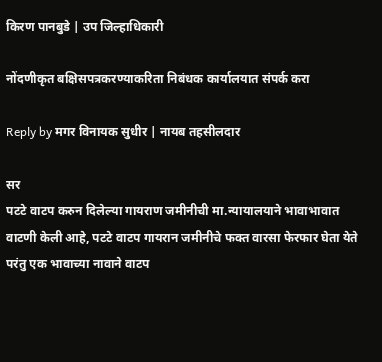किरण पानबुडे | उप जिल्हाधिकारी

नोंदणीकृत बक्षिसपत्रकरण्याकरिता निबंधक कार्यालयात संपर्क करा

Reply by मगर विनायक सुधीर | नायब तहसीलदार

सर
पटटे वाटप करुन दिलेल्‍या गायराण जमीनीची मा.न्‍यायालयाने भावाभावात वाटणी केली आहे, पटटे वाटप गायरान जमीनीचे फक्‍त वारसा फेरफार घेता येते परंतु एक भावाच्‍या नावाने वाटप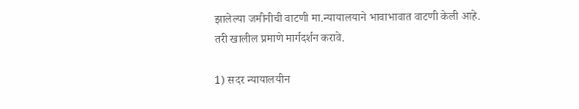झालेल्‍या जमीनीची वाटणी मा.न्‍यायालयाने भावाभावात वाटणी केली आहे.
तरी खालील प्रमाणे मार्गदर्शन करावे.

1) सदर न्‍यायालयीन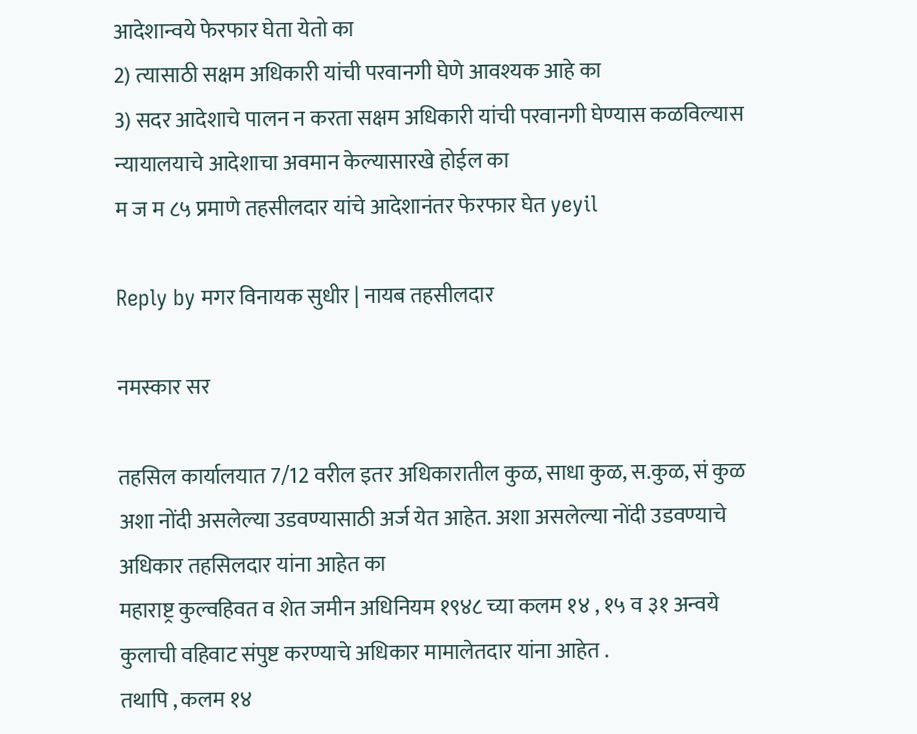आदेशान्‍वये फेरफार घेता येतो का
2) त्‍यासाठी सक्षम अधिकारी यांची परवानगी घेणे आवश्‍यक आहे का
3) सदर आदेशाचे पालन न करता सक्षम अधिकारी यांची परवानगी घेण्‍यास कळविल्‍यास न्‍यायालयाचे आदेशाचा अवमान केल्‍यासारखे होईल का
म ज म ८५ प्रमाणे तहसीलदार यांचे आदेशानंतर फेरफार घेत yeyil

Reply by मगर विनायक सुधीर | नायब तहसीलदार

नमस्‍कार सर

तहसिल कार्यालयात 7/12 वरील इतर अधिकारातील कुळ, साधा कुळ, स.कुळ, सं कुळ अशा नोंदी असलेल्‍या उडवण्‍यासाठी अर्ज येत आहेत. अशा असलेल्‍या नोंदी उडवण्‍याचे अधिकार तहसिलदार यांना आहेत का
महाराष्ट्र कुल्वहिवत व शेत जमीन अधिनियम १९४८ च्या कलम १४ , १५ व ३१ अन्वये कुलाची वहिवाट संपुष्ट करण्याचे अधिकार मामालेतदार यांना आहेत .
तथापि , कलम १४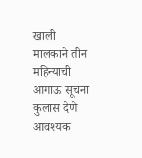खाली मालकाने तीन महिन्याची आगाऊ सूचना कुलास देणे आवश्यक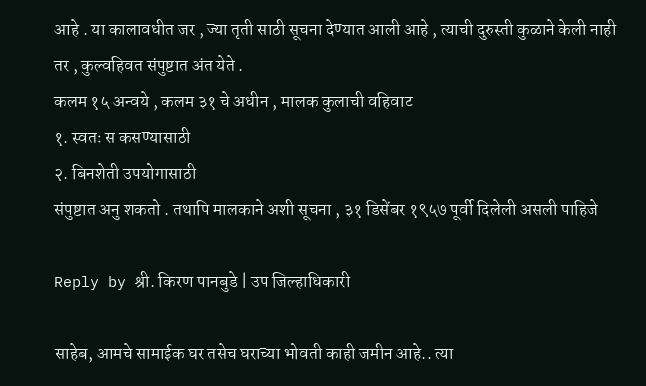आहे . या कालावधीत जर , ज्या तृती साठी सूचना देण्यात आली आहे , त्याची दुरुस्ती कुळाने केली नाही तर , कुल्वहिवत संपुष्टात अंत येते .
कलम १५ अन्वये , कलम ३१ चे अधीन , मालक कुलाची वहिवाट
१. स्वतः स कसण्यासाठी
२. बिनशेती उपयोगासाठी
संपुष्टात अनु शकतो . तथापि मालकाने अशी सूचना , ३१ डिसेंबर १९५७ पूर्वी दिलेली असली पाहिजे

Reply by श्री. किरण पानबुडे | उप जिल्हाधिकारी

साहेब, आमचे सामाईक घर तसेच घराच्या भोवती काही जमीन आहे.. त्या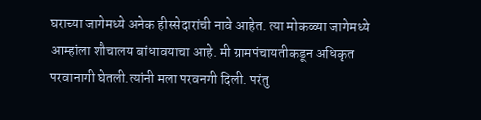घराच्या जागेमध्ये अनेक हीस्सेदारांची नावे आहेत. त्या मोकळ्या जागेमध्ये आम्हांला शौचालय बांधावयाचा आहे. मी ग्रामपंचायतीकडून अधिकृत परवानागी घेतली.त्यांनी मला परवनगी दिली. परंतु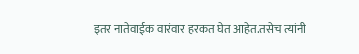इतर नातेवाईक वारंवार हरकत घेत आहेत.तसेच त्यांनी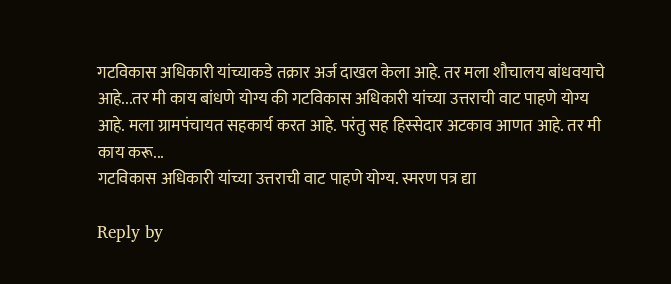गटविकास अधिकारी यांच्याकडे तक्रार अर्ज दाखल केला आहे. तर मला शौचालय बांधवयाचे आहे...तर मी काय बांधणे योग्य की गटविकास अधिकारी यांच्या उत्तराची वाट पाहणे योग्य आहे. मला ग्रामपंचायत सहकार्य करत आहे. परंतु सह हिस्सेदार अटकाव आणत आहे. तर मी काय करू...
गटविकास अधिकारी यांच्या उत्तराची वाट पाहणे योग्य. स्मरण पत्र द्या

Reply by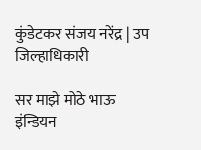कुंडेटकर संजय नरेंद्र | उप जिल्हाधिकारी

सर माझे मोठे भाऊ इंन्डियन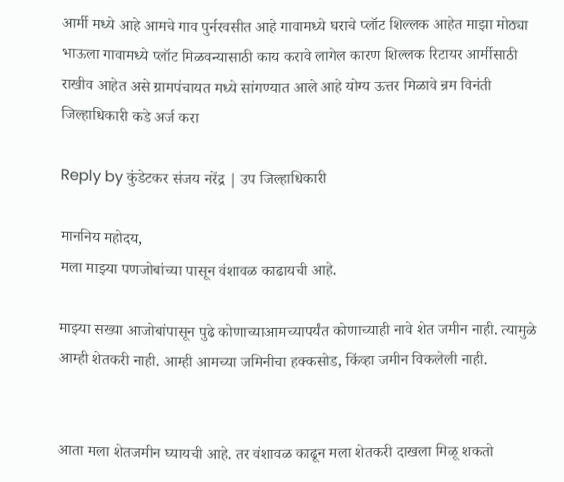आर्मी मध्ये आहे आमचे गाव पुर्नरवसीत आहे गावामध्ये घराचे प्लॉट शिल्लक आहेत माझा मोठ्या भाऊला गावामध्ये प्लॉट मिळवन्यासाठी काय करावे लागेल कारण शिल्लक रिटायर आर्मीसाठी राखीव आहेत असे ग्रामपंचायत मध्ये सांगण्यात आले आहे योग्य ऊत्तर मिळावे न्रम विनंती
जिल्हाधिकारी कडे अर्ज करा

Reply by कुंडेटकर संजय नरेंद्र | उप जिल्हाधिकारी

माननिय महोदय,
मला माझ्या पणजोबांच्या पासून वंशावळ काढायची आहे.

माझ्या सख्या आजोबांपासून पुढे कोणाच्याआमच्यापर्यंत कोणाच्याही नावे शेत जमीन नाही. त्यामुळे आम्ही शेतकरी नाही. आम्ही आमच्या जमिनीचा हक्कसोड, किंव्हा जमीन विकलेली नाही.


आता मला शेतजमीन घ्यायची आहे. तर वंशावळ काढून मला शेतकरी दाखला मिळू शकतो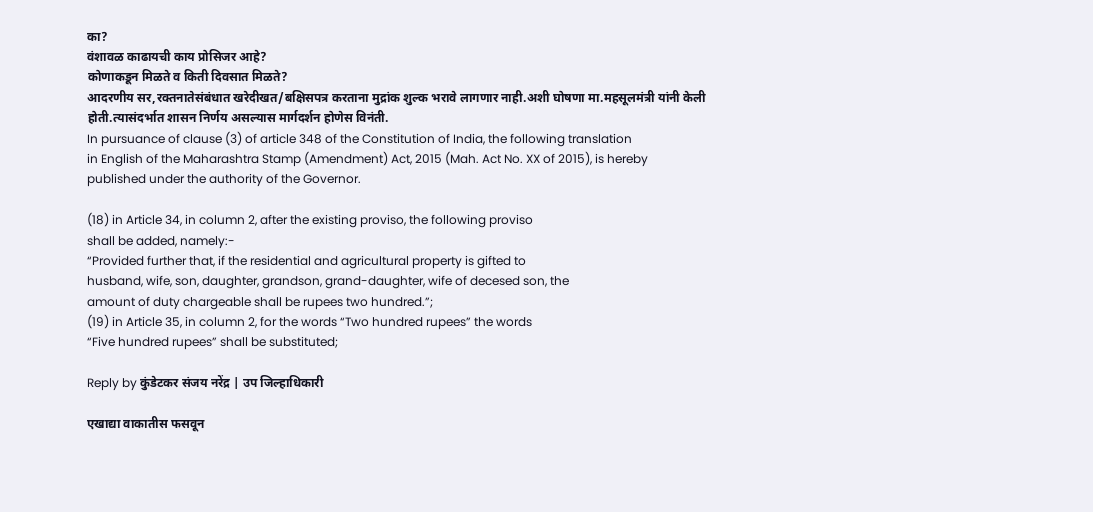का?
वंशावळ काढायची काय प्रोसिजर आहे?
कोणाकडून मिळते व किती दिवसात मिळते?
आदरणीय सर,रक्तनातेसंबंधात खरेदीखत/बक्षिसपत्र करताना मुद्रांक शुल्क भरावे लागणार नाही.अशी घोषणा मा.महसूलमंत्री यांनी केली होती.त्यासंदर्भात शासन निर्णय असल्यास मार्गदर्शन होणेस विनंती.
In pursuance of clause (3) of article 348 of the Constitution of India, the following translation
in English of the Maharashtra Stamp (Amendment) Act, 2015 (Mah. Act No. XX of 2015), is hereby
published under the authority of the Governor.

(18) in Article 34, in column 2, after the existing proviso, the following proviso
shall be added, namely:-
“Provided further that, if the residential and agricultural property is gifted to
husband, wife, son, daughter, grandson, grand-daughter, wife of decesed son, the
amount of duty chargeable shall be rupees two hundred.”;
(19) in Article 35, in column 2, for the words “Two hundred rupees” the words
“Five hundred rupees” shall be substituted;

Reply by कुंडेटकर संजय नरेंद्र | उप जिल्हाधिकारी

एखाद्या वाकातीस फसवून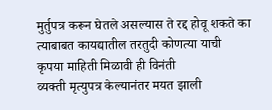मुर्तुपत्र करून घेतले असल्यास ते रद्द होवू शकते का त्याबाबत कायद्यातील तरतुदी कोणत्या याची कृपया माहिती मिळावी ही विनंती
व्यक्ती मृत्युपत्र केल्यानंतर मयत झाली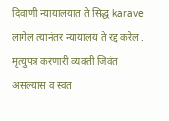दिवाणी न्यायालयात ते सिद्ध karave लागेल त्यानंतर न्यायालय ते रद्द करेल .
मृत्युपत्र करणारी व्यक्ती जिवंत असल्यास व स्वत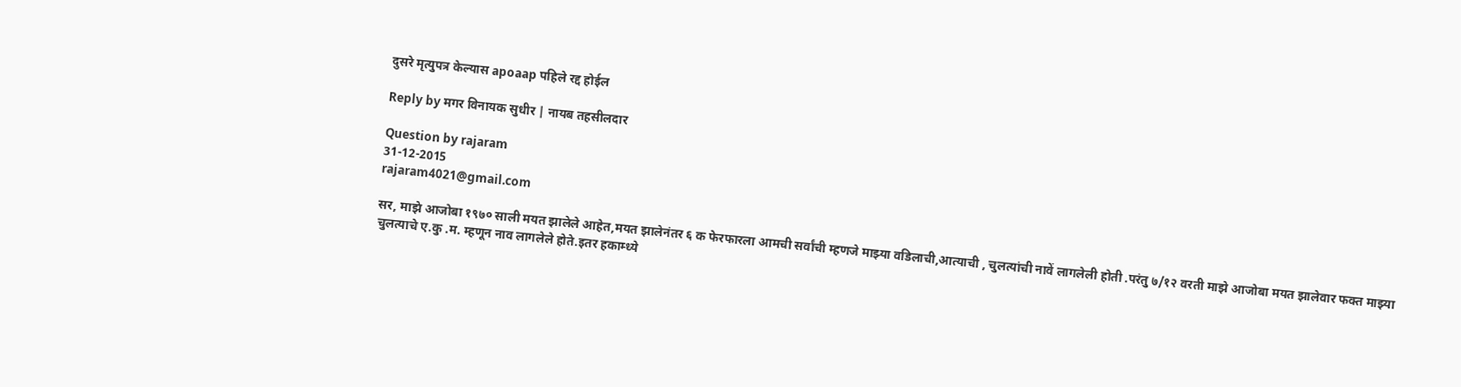दुसरे मृत्युपत्र केल्यास apoaap पहिले रद्द होईल

Reply by मगर विनायक सुधीर | नायब तहसीलदार

Question by rajaram
31-12-2015
rajaram4021@gmail.com

सर, माझे आजोबा १९७० साली मयत झालेले आहेत,मयत झालेनंतर ६ क फेरफारला आमची सर्वांची म्हणजे माझ्या वडिलाची,आत्याची , चुलत्यांची नावें लागलेली होती .परंतु ७/१२ वरती माझे आजोबा मयत झालेवार फक्त माझ्या चुलत्याचे ए.कु .म. म्हणून नाव लागलेले होते.इतर हकाम्ध्ये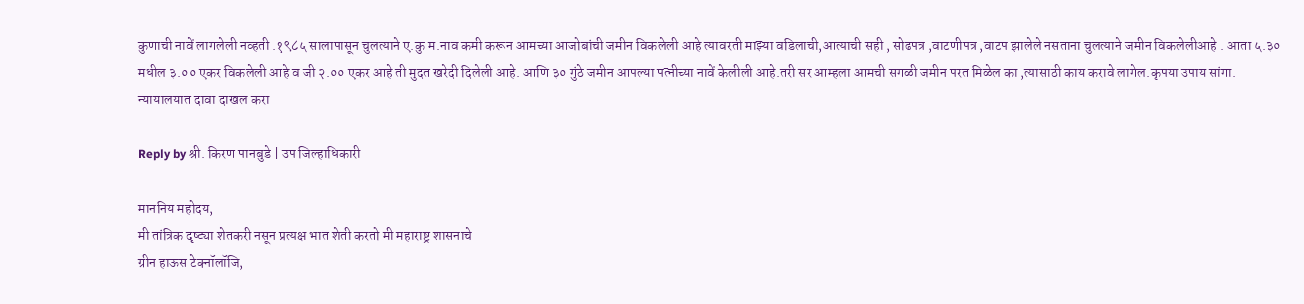कुणाची नावें लागलेली नव्हती .१९८५ सालापासून चुलत्याने ए.कु म.नाव कमी करून आमच्या आजोबांची जमीन विकलेली आहे त्यावरती माझ्या वडिलाची,आत्याची सही , सोढपत्र ,वाटणीपत्र ,वाटप झालेले नसताना चुलत्याने जमीन विकलेलीआहे . आता ५.३० मधील ३.०० एकर विकलेली आहे व जी २.०० एकर आहे ती मुदत खरेदी दिलेली आहे. आणि ३० गुंठे जमीन आपल्या पत्नीच्या नावें केलीली आहे.तरी सर आम्हला आमची सगळी जमीन परत मिळेल का ,त्यासाठी काय करावे लागेल.कृपया उपाय सांगा.
न्यायालयात दावा दाखल करा

Reply by श्री. किरण पानबुडे | उप जिल्हाधिकारी

माननिय महोदय,
मी तांत्रिक दृष्ट्या शेतकरी नसून प्रत्यक्ष भात शेती करतो मी महाराष्ट्र शासनाचे
ग्रीन हाऊस टेक्नॉलॉजि,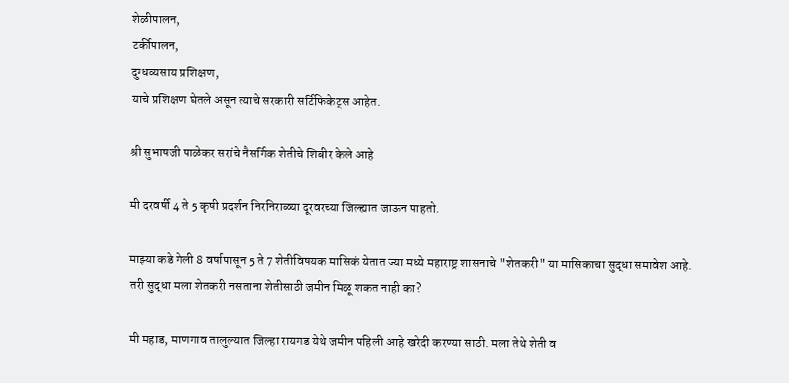शेळीपालन,
टर्कीपालन,
दुग्धव्यसाय प्रशिक्षण,
याचे प्रशिक्षण घेतले असून त्याचे सरकारी सर्टिफिकेट्स आहेत.

श्री सुभाषजी पाळेकर सरांचे नैसर्गिक शेतीचे शिबीर केले आहे

मी दरवर्षी 4 ते 5 कृषी प्रदर्शन निरनिराळ्या दूरवरच्या जिल्ह्यात जाऊन पाहतो.

माझ्या कडे गेली 8 वर्षापासून 5 ते 7 शेतीविषयक मासिकं येतात ज्या मध्ये महाराष्ट्र शासनाचे "शेतकरी" या मासिकाचा सुद्धा समावेश आहे.
तरी सुद्धा मला शेतकरी नसताना शेतीसाठी जमीन मिळू शकत नाही का?

मी महाड, माणगाव तालुल्यात जिल्हा रायगड येथे जमीन पहिली आहे खरेदी करण्या साठी. मला तेथे शेती व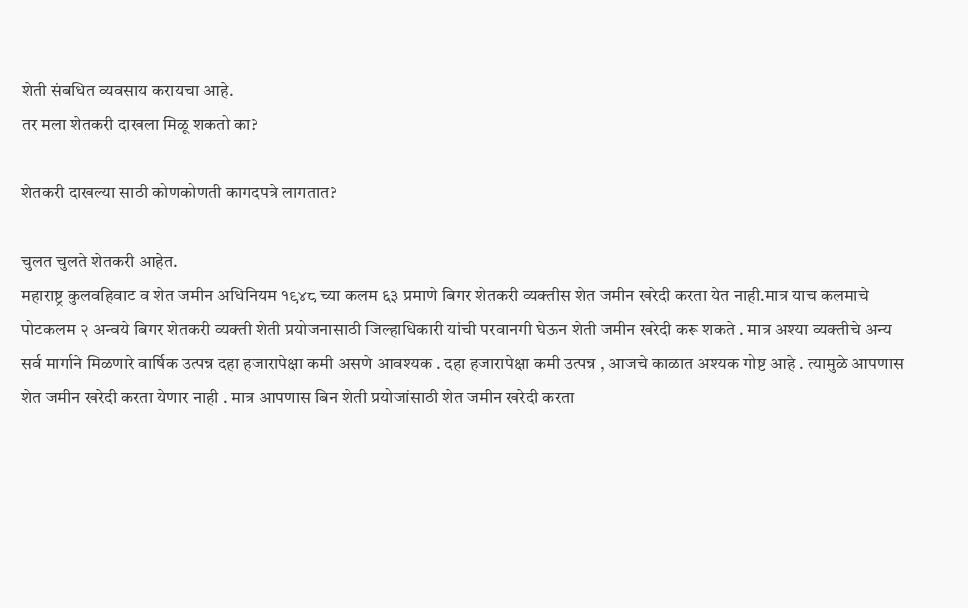शेती संबधित व्यवसाय करायचा आहे.
तर मला शेतकरी दाखला मिळू शकतो का?

शेतकरी दाखल्या साठी कोणकोणती कागदपत्रे लागतात?

चुलत चुलते शेतकरी आहेत.
महाराष्ट्र कुलवहिवाट व शेत जमीन अधिनियम १९४८ च्या कलम ६३ प्रमाणे बिगर शेतकरी व्यक्तीस शेत जमीन खरेदी करता येत नाही.मात्र याच कलमाचे पोटकलम २ अन्वये बिगर शेतकरी व्यक्ती शेती प्रयोजनासाठी जिल्हाधिकारी यांची परवानगी घेऊन शेती जमीन खरेदी करू शकते . मात्र अश्या व्यक्तीचे अन्य सर्व मार्गाने मिळणारे वार्षिक उत्पन्न दहा हजारापेक्षा कमी असणे आवश्यक . दहा हजारापेक्षा कमी उत्पन्न , आजचे काळात अश्यक गोष्ट आहे . त्यामुळे आपणास शेत जमीन खरेदी करता येणार नाही . मात्र आपणास बिन शेती प्रयोजांसाठी शेत जमीन खरेदी करता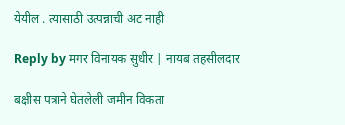येयील . त्यासाठी उत्पन्नाची अट नाही

Reply by मगर विनायक सुधीर | नायब तहसीलदार

बक्षीस पत्राने घेतलेली जमीन विकता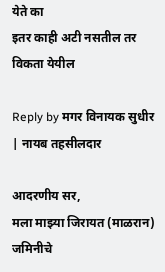येते का
इतर काही अटी नसतील तर विकता येयील

Reply by मगर विनायक सुधीर | नायब तहसीलदार

आदरणीय सर,
मला माझ्या जिरायत (माळरान) जमिनीचे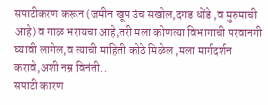सपाटीकरण करून (जमीन खूप उंच सखोल,दगड धोंडे ,व मुरुमाची आहे) व गाळ भरायचा आहे,तरी मला कोणत्या विभागाची परवानगी घ्यावी लागेल,व त्याची माहिती कोठे मिळेल ,मला मार्गदर्शन करावे,अशी नम्र विनंती..
सपाटी कारण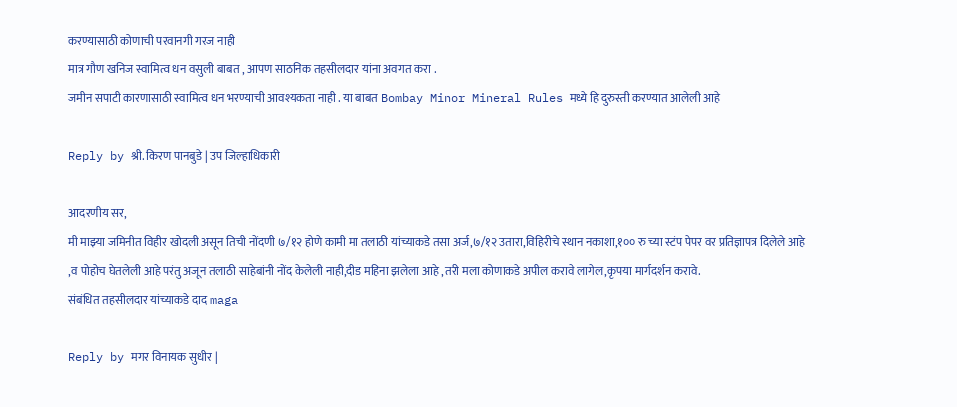करण्यासाठी कोणाची परवानगी गरज नाही
मात्र गौण खनिज स्वामित्व धन वसुली बाबत , आपण साठनिक तहसीलदार यांना अवगत करा .
जमीन सपाटी कारणासाठी स्वामित्व धन भरण्याची आवश्यकता नाही . या बाबत Bombay Minor Mineral Rules मध्ये हि दुरुस्ती करण्यात आलेली आहे

Reply by श्री. किरण पानबुडे | उप जिल्हाधिकारी

आदरणीय सर,
मी माझ्या जमिनीत विहीर खोदली असून तिची नोंदणी ७/१२ होणे कामी मा तलाठी यांच्याकडे तसा अर्ज,७/१२ उतारा,विहिरीचे स्थान नकाशा,१०० रु च्या स्टंप पेपर वर प्रतिज्ञापत्र दिलेले आहे
,व पोहोच घेतलेली आहे परंतु अजून तलाठी साहेबांनी नोंद केलेली नाही,दीड महिना झलेला आहे ,तरी मला कोणाकडे अपील करावे लागेल,कृपया मार्गदर्शन करावे.
संबंधित तहसीलदार यांच्याकडे दाद maga

Reply by मगर विनायक सुधीर |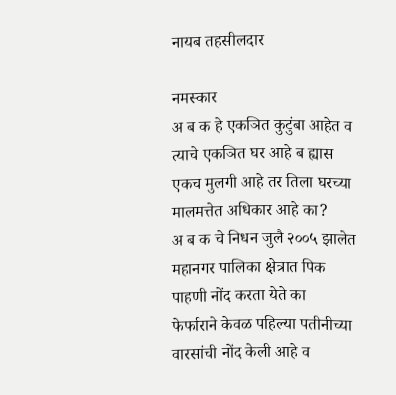नायब तहसीलदार

नमस्कार
अ ब क हे एकञित कुटुंबा आहेत व त्याचे एकञित घर आहे ब ह्यास एकच मुलगी आहे तर तिला घरच्या मालमत्तेत अधिकार आहे का?
अ ब क चे निधन जुलै २००५ झालेत
महानगर पालिका क्षेत्रात पिक पाहणी नोंद करता येते का
फेर्फाराने केवळ पहिल्या पतीनीच्या वारसांची नोंद केली आहे व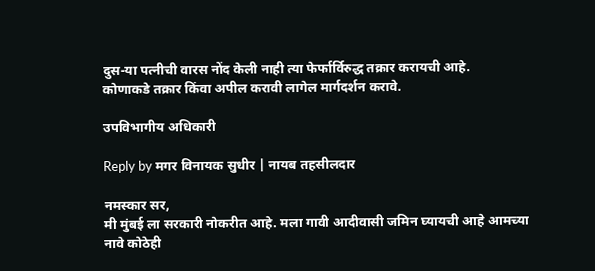दुस-या पत्नीची वारस नोंद केली नाही त्या फेर्फार्विरुद्ध तक्रार करायची आहे.
कोणाकडे तक्रार किंवा अपील करावी लागेल मार्गदर्शन करावे.

उपविभागीय अधिकारी

Reply by मगर विनायक सुधीर | नायब तहसीलदार

नमस्कार सर,
मी मुंबई ला सरकारी नोकरीत आहे. मला गावी आदीवासी जमिन घ्यायची आहे आमच्या नावे कोठेही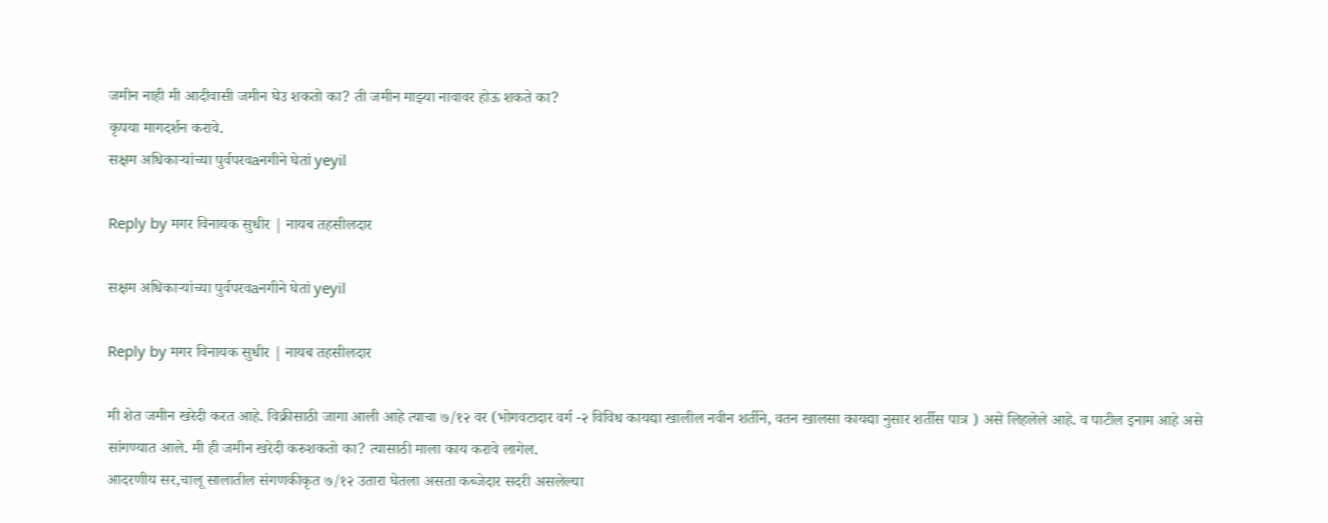जमीन नाही मी आदीवासी जमीन घेउ शकतो का? ती जमीन माझ्या नावावर होऊ शकते का?
कृपया मागदर्शन करावे.
सक्षम अधिकाऱ्यांच्या पुर्वपरवaनगीने घेतां yeyil

Reply by मगर विनायक सुधीर | नायब तहसीलदार

सक्षम अधिकाऱ्यांच्या पुर्वपरवaनगीने घेतां yeyil

Reply by मगर विनायक सुधीर | नायब तहसीलदार

मी शेत जमीन खरेदी करत आहे. विक्रीसाठी जागा आली आहे त्याचा ७/१२ वर (भोगवटादार वर्ग -२ विविध कायद्या खालील नवीन शर्तीने, वतन खालसा कायद्या नुसार शर्तीस पात्र ) असे लिहलेले आहे. व पाटील इनाम आहे असे सांगण्यात आले. मी ही जमीन खरेदी करुशकतो का? त्यासाठी माला काय करावे लागेल.
आदरणीय सर,चालू सालातील संगणकीकृत ७/१२ उतारा घेतला असता कब्जेदार सदरी असलेल्या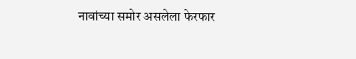नावांच्या समोर असलेला फेरफार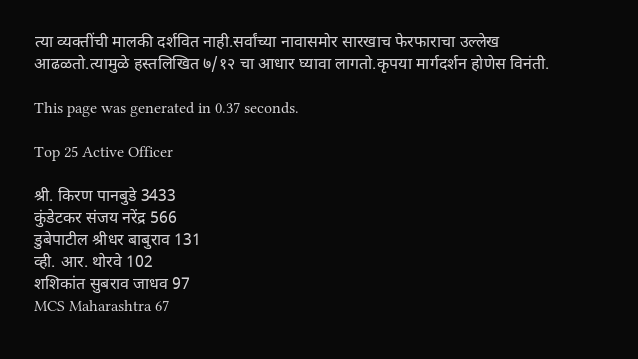त्या व्यक्तींची मालकी दर्शवित नाही.सर्वांच्या नावासमोर सारखाच फेरफाराचा उल्लेख आढळतो.त्यामुळे हस्तलिखित ७/१२ चा आधार घ्यावा लागतो.कृपया मार्गदर्शन होणेस विनंती.

This page was generated in 0.37 seconds.

Top 25 Active Officer

श्री. किरण पानबुडे 3433
कुंडेटकर संजय नरेंद्र 566
डुबेपाटील श्रीधर बाबुराव 131
व्ही. आर. थोरवे 102
शशिकांत सुबराव जाधव 97
MCS Maharashtra 67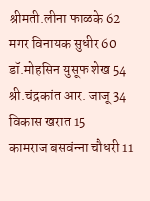श्रीमती.लीना फाळके 62
मगर विनायक सुधीर 60
डॉ.मोहसिन युसूफ शेख 54
श्री.चंद्रकांत आर. जाजू 34
विकास खरात 15
कामराज बसवंन्‍ना चौधरी 11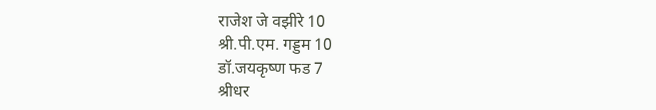राजेश जे वझीरे 10
श्री.पी.एम. गड्डम 10
डॉ.जयकृष्ण फड 7
श्रीधर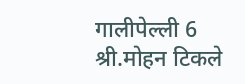गालीपेल्ली 6
श्री.मोहन टिकले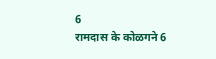6
रामदास के कोळगने 6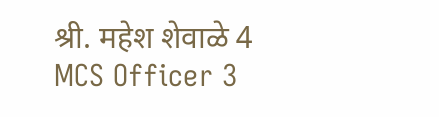श्री. महेश शेवाळे 4
MCS Officer 3